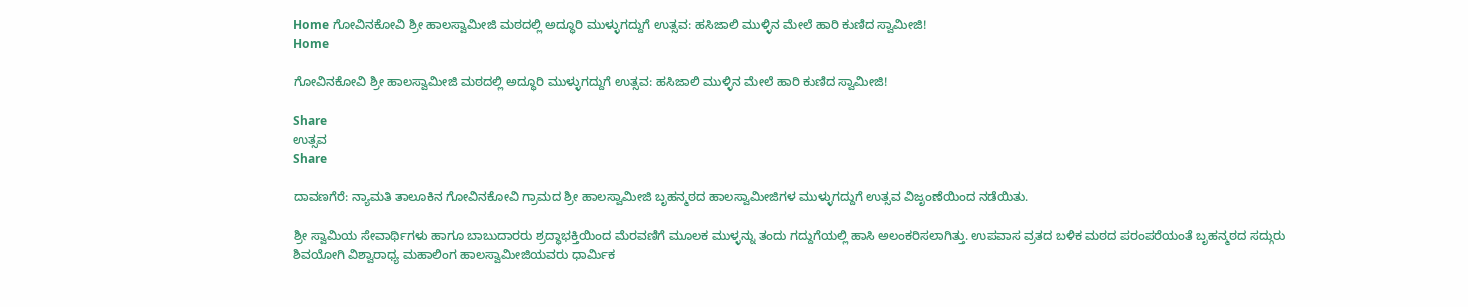Home ಗೋವಿನಕೋವಿ ಶ್ರೀ ಹಾಲಸ್ವಾಮೀಜಿ ಮಠದಲ್ಲಿ ಅದ್ಧೂರಿ ಮುಳ್ಳುಗದ್ದುಗೆ ಉತ್ಸವ: ಹಸಿಜಾಲಿ ಮುಳ್ಳಿನ ಮೇಲೆ ಹಾರಿ ಕುಣಿದ ಸ್ವಾಮೀಜಿ!
Home

ಗೋವಿನಕೋವಿ ಶ್ರೀ ಹಾಲಸ್ವಾಮೀಜಿ ಮಠದಲ್ಲಿ ಅದ್ಧೂರಿ ಮುಳ್ಳುಗದ್ದುಗೆ ಉತ್ಸವ: ಹಸಿಜಾಲಿ ಮುಳ್ಳಿನ ಮೇಲೆ ಹಾರಿ ಕುಣಿದ ಸ್ವಾಮೀಜಿ!

Share
ಉತ್ಸವ
Share

ದಾವಣಗೆರೆ: ನ್ಯಾಮತಿ ತಾಲೂಕಿನ ಗೋವಿನಕೋವಿ ಗ್ರಾಮದ ಶ್ರೀ ಹಾಲಸ್ವಾಮೀಜಿ ಬೃಹನ್ಮಠದ ಹಾಲಸ್ವಾಮೀಜಿಗಳ ಮುಳ್ಳುಗದ್ದುಗೆ ಉತ್ಸವ ವಿಜೃಂಣೆಯಿಂದ ನಡೆಯಿತು.

ಶ್ರೀ ಸ್ವಾಮಿಯ ಸೇವಾರ್ಥಿಗಳು ಹಾಗೂ ಬಾಬುದಾರರು ಶ್ರದ್ಧಾಭಕ್ತಿಯಿಂದ ಮೆರವಣಿಗೆ ಮೂಲಕ ಮುಳ್ಳನ್ನು ತಂದು ಗದ್ದುಗೆಯಲ್ಲಿ ಹಾಸಿ ಅಲಂಕರಿಸಲಾಗಿತ್ತು. ಉಪವಾಸ ವ್ರತದ ಬಳಿಕ ಮಠದ ಪರಂಪರೆಯಂತೆ ಬೃಹನ್ಮಠದ ಸದ್ಗುರು ಶಿವಯೋಗಿ ವಿಶ್ವಾರಾಧ್ಯ ಮಹಾಲಿಂಗ ಹಾಲಸ್ವಾಮೀಜಿಯವರು ಧಾರ್ಮಿಕ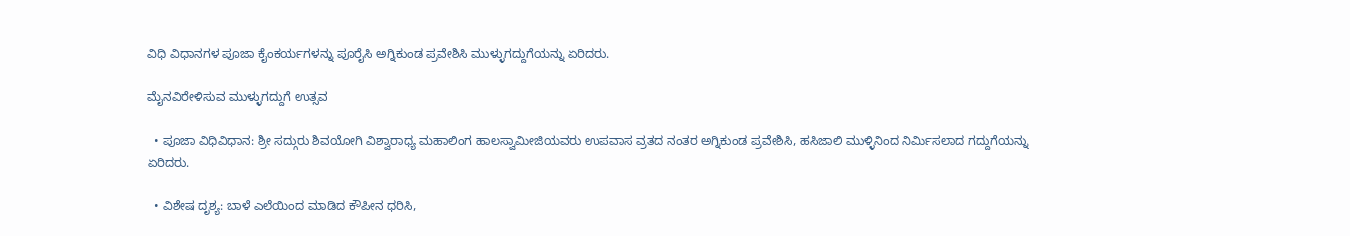ವಿಧಿ ವಿಧಾನಗಳ ಪೂಜಾ ಕೈಂಕರ್ಯಗಳನ್ನು ಪೂರೈಸಿ ಅಗ್ನಿಕುಂಡ ಪ್ರವೇಶಿಸಿ ಮುಳ್ಳುಗದ್ದುಗೆಯನ್ನು ಏರಿದರು.

ಮೈನವಿರೇಳಿಸುವ ಮುಳ್ಳುಗದ್ದುಗೆ ಉತ್ಸವ

  • ಪೂಜಾ ವಿಧಿವಿಧಾನ: ಶ್ರೀ ಸದ್ಗುರು ಶಿವಯೋಗಿ ವಿಶ್ವಾರಾಧ್ಯ ಮಹಾಲಿಂಗ ಹಾಲಸ್ವಾಮೀಜಿಯವರು ಉಪವಾಸ ವ್ರತದ ನಂತರ ಅಗ್ನಿಕುಂಡ ಪ್ರವೇಶಿಸಿ, ಹಸಿಜಾಲಿ ಮುಳ್ಳಿನಿಂದ ನಿರ್ಮಿಸಲಾದ ಗದ್ದುಗೆಯನ್ನು ಏರಿದರು.

  • ವಿಶೇಷ ದೃಶ್ಯ: ಬಾಳೆ ಎಲೆಯಿಂದ ಮಾಡಿದ ಕೌಪೀನ ಧರಿಸಿ,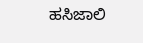ಹಸಿಜಾಲಿ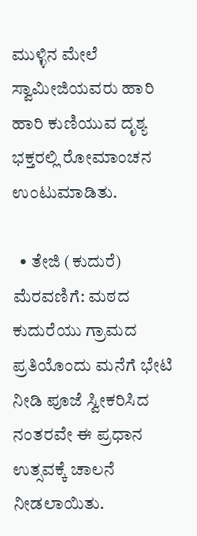ಮುಳ್ಳಿನ ಮೇಲೆ ಸ್ವಾಮೀಜಿಯವರು ಹಾರಿ ಹಾರಿ ಕುಣಿಯುವ ದೃಶ್ಯ ಭಕ್ತರಲ್ಲಿ ರೋಮಾಂಚನ ಉಂಟುಮಾಡಿತು.

  • ತೇಜಿ (ಕುದುರೆ) ಮೆರವಣಿಗೆ: ಮಠದ ಕುದುರೆಯು ಗ್ರಾಮದ ಪ್ರತಿಯೊಂದು ಮನೆಗೆ ಭೇಟಿ ನೀಡಿ ಪೂಜೆ ಸ್ವೀಕರಿಸಿದ ನಂತರವೇ ಈ ಪ್ರಧಾನ ಉತ್ಸವಕ್ಕೆ ಚಾಲನೆ ನೀಡಲಾಯಿತು.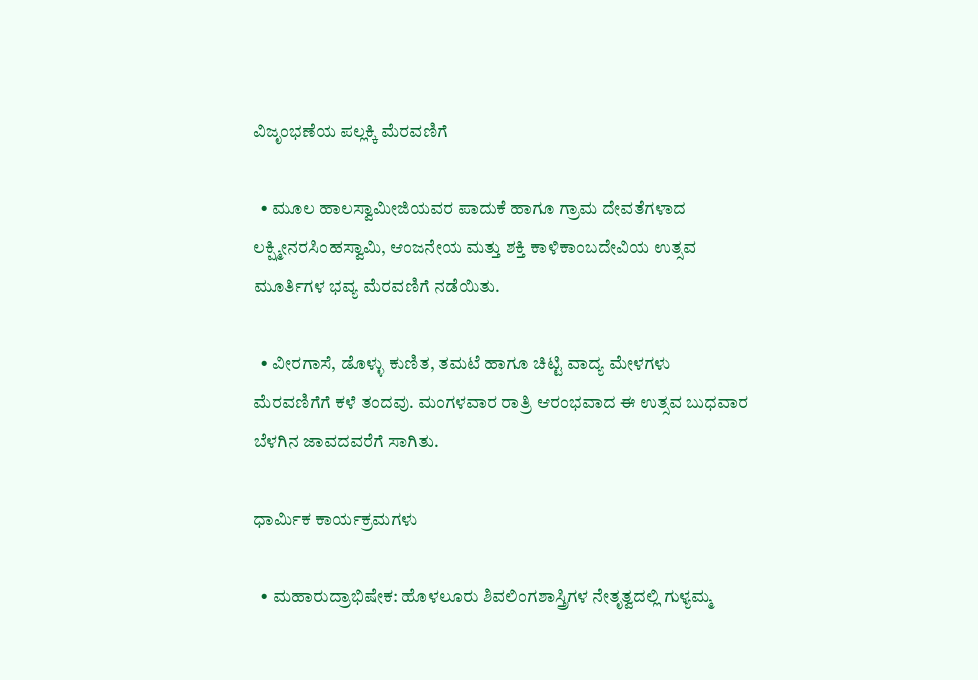ವಿಜೃಂಭಣೆಯ ಪಲ್ಲಕ್ಕಿ ಮೆರವಣಿಗೆ

  • ಮೂಲ ಹಾಲಸ್ವಾಮೀಜಿಯವರ ಪಾದುಕೆ ಹಾಗೂ ಗ್ರಾಮ ದೇವತೆಗಳಾದ ಲಕ್ಷ್ಮೀನರಸಿಂಹಸ್ವಾಮಿ, ಆಂಜನೇಯ ಮತ್ತು ಶಕ್ತಿ ಕಾಳಿಕಾಂಬದೇವಿಯ ಉತ್ಸವ ಮೂರ್ತಿಗಳ ಭವ್ಯ ಮೆರವಣಿಗೆ ನಡೆಯಿತು.

  • ವೀರಗಾಸೆ, ಡೊಳ್ಳು ಕುಣಿತ, ತಮಟೆ ಹಾಗೂ ಚಿಟ್ಟಿ ವಾದ್ಯ ಮೇಳಗಳು ಮೆರವಣಿಗೆಗೆ ಕಳೆ ತಂದವು. ಮಂಗಳವಾರ ರಾತ್ರಿ ಆರಂಭವಾದ ಈ ಉತ್ಸವ ಬುಧವಾರ ಬೆಳಗಿನ ಜಾವದವರೆಗೆ ಸಾಗಿತು.

ಧಾರ್ಮಿಕ ಕಾರ್ಯಕ್ರಮಗಳು

  • ಮಹಾರುದ್ರಾಭಿಷೇಕ: ಹೊಳಲೂರು ಶಿವಲಿಂಗಶಾಸ್ತ್ರಿಗಳ ನೇತೃತ್ವದಲ್ಲಿ ಗುಳ್ಯಮ್ಮ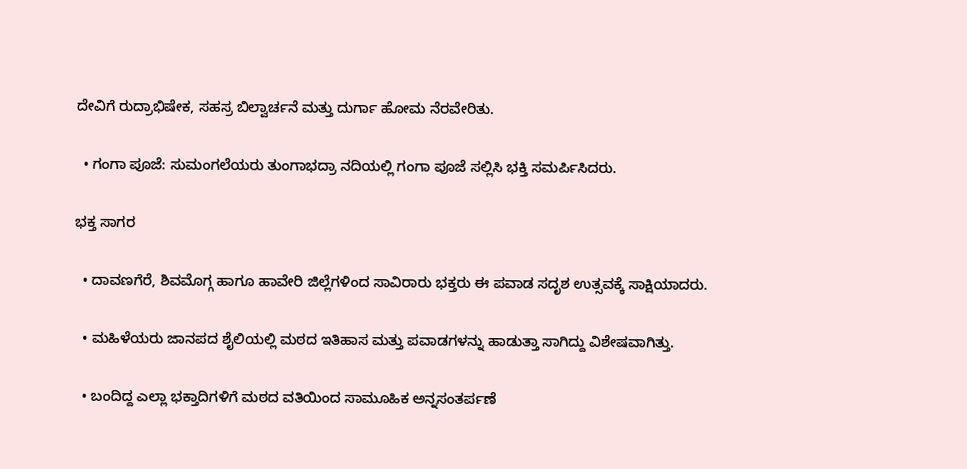ದೇವಿಗೆ ರುದ್ರಾಭಿಷೇಕ, ಸಹಸ್ರ ಬಿಲ್ವಾರ್ಚನೆ ಮತ್ತು ದುರ್ಗಾ ಹೋಮ ನೆರವೇರಿತು.

  • ಗಂಗಾ ಪೂಜೆ: ಸುಮಂಗಲೆಯರು ತುಂಗಾಭದ್ರಾ ನದಿಯಲ್ಲಿ ಗಂಗಾ ಪೂಜೆ ಸಲ್ಲಿಸಿ ಭಕ್ತಿ ಸಮರ್ಪಿಸಿದರು.

ಭಕ್ತ ಸಾಗರ

  • ದಾವಣಗೆರೆ, ಶಿವಮೊಗ್ಗ ಹಾಗೂ ಹಾವೇರಿ ಜಿಲ್ಲೆಗಳಿಂದ ಸಾವಿರಾರು ಭಕ್ತರು ಈ ಪವಾಡ ಸದೃಶ ಉತ್ಸವಕ್ಕೆ ಸಾಕ್ಷಿಯಾದರು.

  • ಮಹಿಳೆಯರು ಜಾನಪದ ಶೈಲಿಯಲ್ಲಿ ಮಠದ ಇತಿಹಾಸ ಮತ್ತು ಪವಾಡಗಳನ್ನು ಹಾಡುತ್ತಾ ಸಾಗಿದ್ದು ವಿಶೇಷವಾಗಿತ್ತು.

  • ಬಂದಿದ್ದ ಎಲ್ಲಾ ಭಕ್ತಾದಿಗಳಿಗೆ ಮಠದ ವತಿಯಿಂದ ಸಾಮೂಹಿಕ ಅನ್ನಸಂತರ್ಪಣೆ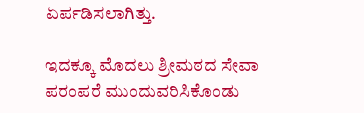ಏರ್ಪಡಿಸಲಾಗಿತ್ತು.

ಇದಕ್ಕೂ ಮೊದಲು ಶ್ರೀಮಠದ ಸೇವಾ ಪರಂಪರೆ ಮುಂದುವರಿಸಿಕೊಂಡು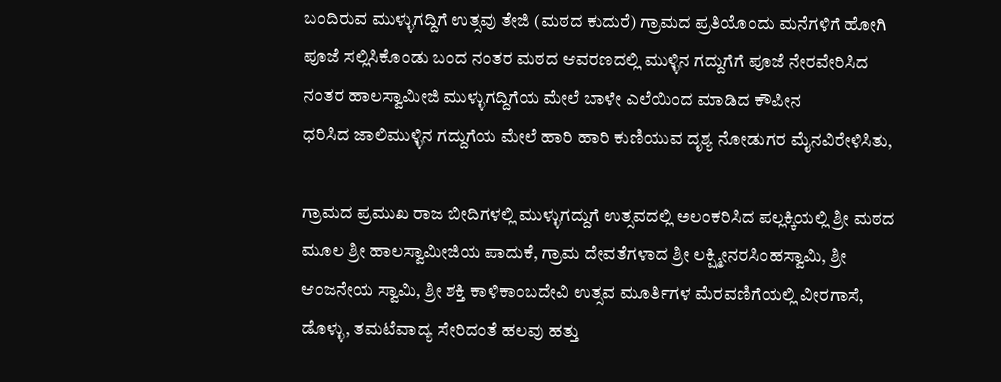ಬಂದಿರುವ ಮುಳ್ಳುಗದ್ದಿಗೆ ಉತ್ಸವು ತೇಜಿ (ಮಠದ ಕುದುರೆ) ಗ್ರಾಮದ ಪ್ರತಿಯೊಂದು ಮನೆಗಳಿಗೆ ಹೋಗಿ ಪೂಜೆ ಸಲ್ಲಿಸಿಕೊಂಡು ಬಂದ ನಂತರ ಮಠದ ಆವರಣದಲ್ಲಿ ಮುಳ್ಳಿನ ಗದ್ದುಗೆಗೆ ಪೂಜೆ ನೇರವೇರಿಸಿದ ನಂತರ ಹಾಲಸ್ವಾಮೀಜಿ ಮುಳ್ಳುಗದ್ದಿಗೆಯ ಮೇಲೆ ಬಾಳೇ ಎಲೆಯಿಂದ ಮಾಡಿದ ಕೌಪೀನ
ಧರಿಸಿದ ಜಾಲಿಮುಳ್ಳಿನ ಗದ್ದುಗೆಯ ಮೇಲೆ ಹಾರಿ ಹಾರಿ ಕುಣಿಯುವ ದೃಶ್ಯ ನೋಡುಗರ ಮೈನವಿರೇಳಿಸಿತು,

ಗ್ರಾಮದ ಪ್ರಮುಖ ರಾಜ ಬೀದಿಗಳಲ್ಲಿ ಮುಳ್ಳುಗದ್ದುಗೆ ಉತ್ಸವದಲ್ಲಿ ಅಲಂಕರಿಸಿದ ಪಲ್ಲಕ್ಕಿಯಲ್ಲಿ ಶ್ರೀ ಮಠದ ಮೂಲ ಶ್ರೀ ಹಾಲಸ್ವಾಮೀಜಿಯ ಪಾದುಕೆ, ಗ್ರಾಮ ದೇವತೆಗಳಾದ ಶ್ರೀ ಲಕ್ಷ್ಮೀನರಸಿಂಹಸ್ವಾಮಿ, ಶ್ರೀ ಆಂಜನೇಯ ಸ್ವಾಮಿ, ಶ್ರೀ ಶಕ್ತಿ ಕಾಳಿಕಾಂಬದೇವಿ ಉತ್ಸವ ಮೂರ್ತಿಗಳ ಮೆರವಣಿಗೆಯಲ್ಲಿ ವೀರಗಾಸೆ, ಡೊಳ್ಳು, ತಮಟೆವಾದ್ಯ ಸೇರಿದಂತೆ ಹಲವು ಹತ್ತು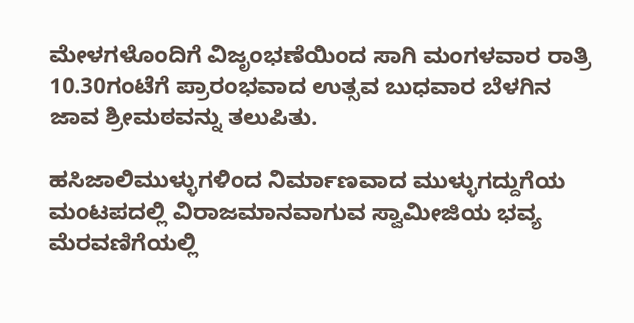ಮೇಳಗಳೊಂದಿಗೆ ವಿಜೃಂಭಣೆಯಿಂದ ಸಾಗಿ ಮಂಗಳವಾರ ರಾತ್ರಿ 10.30ಗಂಟೆಗೆ ಪ್ರಾರಂಭವಾದ ಉತ್ಸವ ಬುಧವಾರ ಬೆಳಗಿನ ಜಾವ ಶ್ರೀಮಠವನ್ನು ತಲುಪಿತು.

ಹಸಿಜಾಲಿಮುಳ್ಳುಗಳಿಂದ ನಿರ್ಮಾಣವಾದ ಮುಳ್ಳುಗದ್ದುಗೆಯ ಮಂಟಪದಲ್ಲಿ ವಿರಾಜಮಾನವಾಗುವ ಸ್ವಾಮೀಜಿಯ ಭವ್ಯ ಮೆರವಣಿಗೆಯಲ್ಲಿ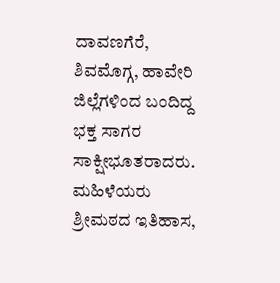ದಾವಣಗೆರೆ, ಶಿವಮೊಗ್ಗ, ಹಾವೇರಿ ಜಿಲ್ಲೆಗಳಿಂದ ಬಂದಿದ್ದ ಭಕ್ತ ಸಾಗರ ಸಾಕ್ಷೀಭೂತರಾದರು. ಮಹಿಳೆಯರು ಶ್ರೀಮಠದ ಇತಿಹಾಸ,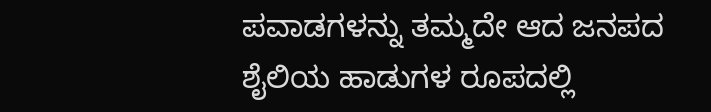ಪವಾಡಗಳನ್ನು ತಮ್ಮದೇ ಆದ ಜನಪದ ಶೈಲಿಯ ಹಾಡುಗಳ ರೂಪದಲ್ಲಿ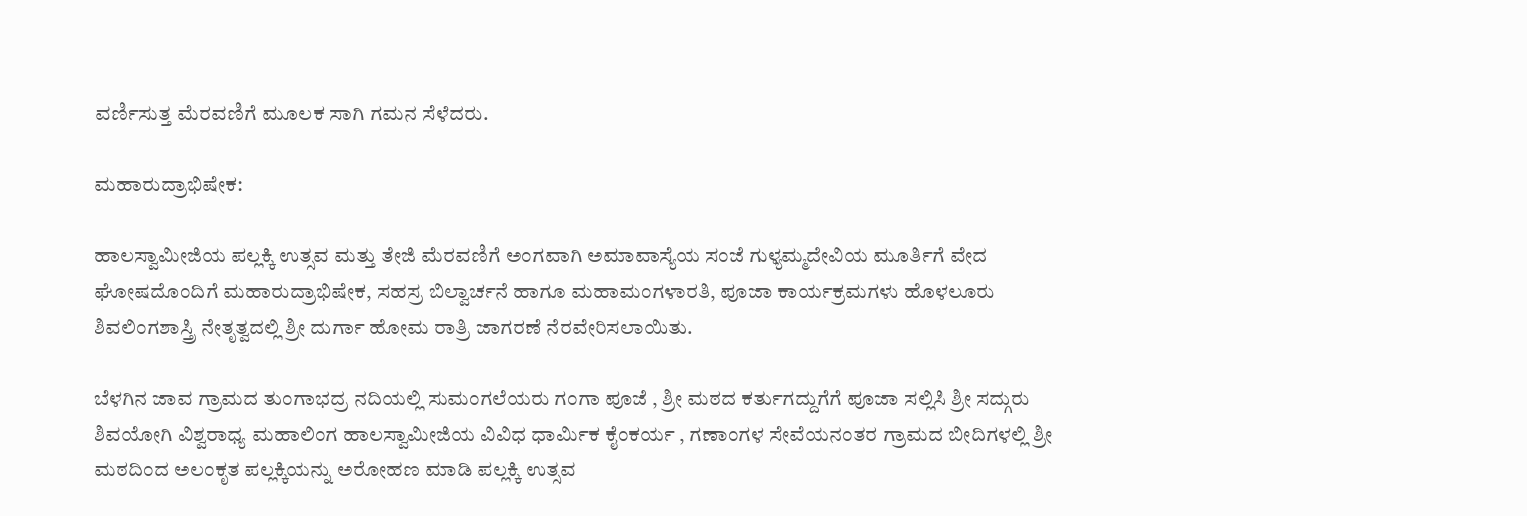ವರ್ಣಿಸುತ್ತ ಮೆರವಣಿಗೆ ಮೂಲಕ ಸಾಗಿ ಗಮನ ಸೆಳೆದರು.

ಮಹಾರುದ್ರಾಭಿಷೇಕ:

ಹಾಲಸ್ವಾಮೀಜಿಯ ಪಲ್ಲಕ್ಕಿ ಉತ್ಸವ ಮತ್ತು ತೇಜಿ ಮೆರವಣಿಗೆ ಅಂಗವಾಗಿ ಅಮಾವಾಸ್ಯೆಯ ಸಂಜೆ ಗುಳ್ಯಮ್ಮದೇವಿಯ ಮೂರ್ತಿಗೆ ವೇದ ಘೋಷದೊಂದಿಗೆ ಮಹಾರುದ್ರಾಭಿಷೇಕ, ಸಹಸ್ರ ಬಿಲ್ವಾರ್ಚನೆ ಹಾಗೂ ಮಹಾಮಂಗಳಾರತಿ, ಪೂಜಾ ಕಾರ್ಯಕ್ರಮಗಳು ಹೊಳಲೂರು ಶಿವಲಿಂಗಶಾಸ್ತ್ರಿ ನೇತೃತ್ವದಲ್ಲಿ ಶ್ರೀ ದುರ್ಗಾ ಹೋಮ ರಾತ್ರಿ ಜಾಗರಣೆ ನೆರವೇರಿಸಲಾಯಿತು.

ಬೆಳಗಿನ ಜಾವ ಗ್ರಾಮದ ತುಂಗಾಭದ್ರ ನದಿಯಲ್ಲಿ ಸುಮಂಗಲೆಯರು ಗಂಗಾ ಪೂಜೆ , ಶ್ರೀ ಮಠದ ಕರ್ತುಗದ್ದುಗೆಗೆ ಪೂಜಾ ಸಲ್ಲಿಸಿ ಶ್ರೀ ಸದ್ಗುರು ಶಿವಯೋಗಿ ವಿಶ್ವರಾಧ್ಯ ಮಹಾಲಿಂಗ ಹಾಲಸ್ವಾಮೀಜಿಯ ವಿವಿಧ ಧಾರ್ಮಿಕ ಕೈಂಕರ್ಯ , ಗಣಾಂಗಳ ಸೇವೆಯನಂತರ ಗ್ರಾಮದ ಬೀದಿಗಳಲ್ಲಿ ಶ್ರೀ ಮಠದಿಂದ ಅಲಂಕೃತ ಪಲ್ಲಕ್ಕಿಯನ್ನು ಅರೋಹಣ ಮಾಡಿ ಪಲ್ಲಕ್ಕಿ ಉತ್ಸವ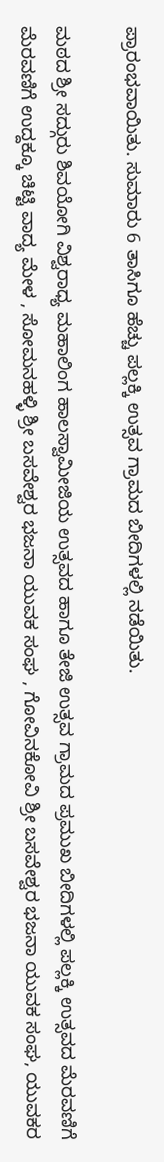ಪ್ರಾರಂಭವಾಯಿತು. ಸುಮಾರು 6 ತಾಸಿಗೂ ಹೆಚ್ಚು ಪಲ್ಲಕ್ಕಿ ಉತ್ಸವ ಗ್ರಾಮದ ಬೀದಿಗಳಲ್ಲಿ ನಡೆಯಿತು.

ಮಠದ ಶ್ರೀ ಸದ್ಗುರು ಶಿವಯೋಗಿ ವಿಶ್ವರಾಧ್ಯ ಮಹಾಲಿಂಗ ಹಾಲಸ್ವಾಮೀಜಿಯ ಉತ್ಸವದ ಹಾಗೂ ತೇಜಿ ಉತ್ಸವ ಗ್ರಾಮದ ಪ್ರಮುಖ ಬೀದಿಗಳಲ್ಲಿ ಪಲ್ಲಕ್ಕಿ ಉತ್ಸವದ ಮೆರವಣಿಗೆ ಮೆರವಣಿಗೆ ಉದ್ದಕ್ಕೂ ಚಿಟ್ಟಿ ವಾದ್ಯ ಮೇಳ , ಸೋಮನಹಳ್ಳಿ ಶ್ರೀ ಬಸವೇಶ್ವರ ಭಜನಾ ಯುವಕ ಸಂಘ , ಗೋವಿನಕೋವಿ ಶ್ರೀ ಬಸವೇಶ್ವರ ಭಜನಾ ಯುವಕ ಸಂಘ, ಯುವಕರ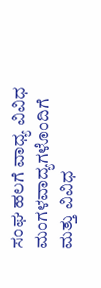ಸಂಘ ಹಲಗೆ ವಾಧ್ಯ ವಿವಿಧ ಮಂಗಳವಾದ್ಯಗಳೊಂದಿಗೆ ಮತ್ತು ವಿವಿಧ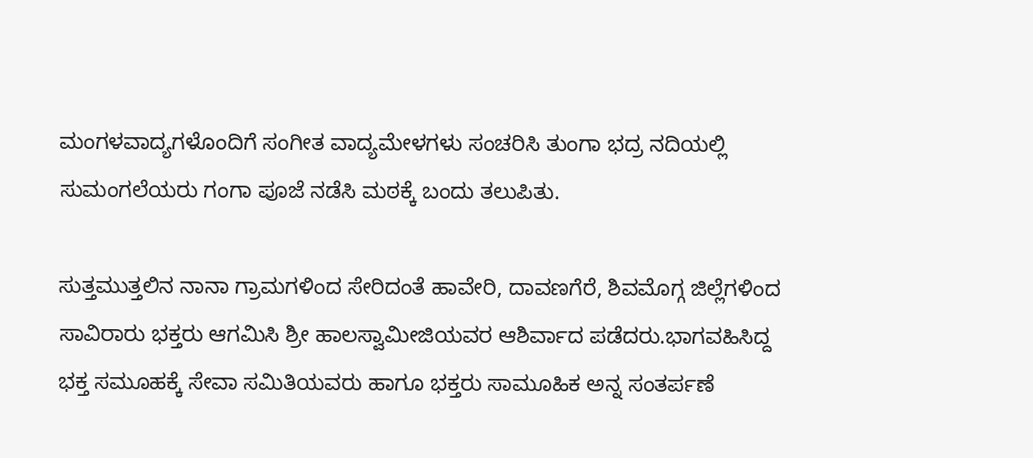ಮಂಗಳವಾದ್ಯಗಳೊಂದಿಗೆ ಸಂಗೀತ ವಾದ್ಯಮೇಳಗಳು ಸಂಚರಿಸಿ ತುಂಗಾ ಭದ್ರ ನದಿಯಲ್ಲಿ ಸುಮಂಗಲೆಯರು ಗಂಗಾ ಪೂಜೆ ನಡೆಸಿ ಮಠಕ್ಕೆ ಬಂದು ತಲುಪಿತು.

ಸುತ್ತಮುತ್ತಲಿನ ನಾನಾ ಗ್ರಾಮಗಳಿಂದ ಸೇರಿದಂತೆ ಹಾವೇರಿ, ದಾವಣಗೆರೆ, ಶಿವಮೊಗ್ಗ ಜಿಲ್ಲೆಗಳಿಂದ ಸಾವಿರಾರು ಭಕ್ತರು ಆಗಮಿಸಿ ಶ್ರೀ ಹಾಲಸ್ವಾಮೀಜಿಯವರ ಆಶಿರ್ವಾದ ಪಡೆದರು.ಭಾಗವಹಿಸಿದ್ದ ಭಕ್ತ ಸಮೂಹಕ್ಕೆ ಸೇವಾ ಸಮಿತಿಯವರು ಹಾಗೂ ಭಕ್ತರು ಸಾಮೂಹಿಕ ಅನ್ನ ಸಂತರ್ಪಣೆ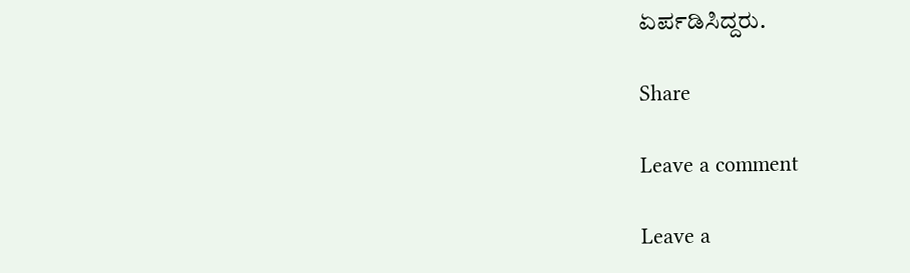ಏರ್ಪಡಿಸಿದ್ದರು.

Share

Leave a comment

Leave a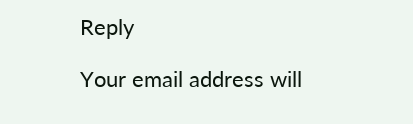Reply

Your email address will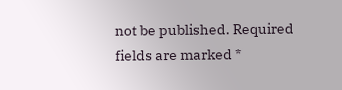not be published. Required fields are marked *